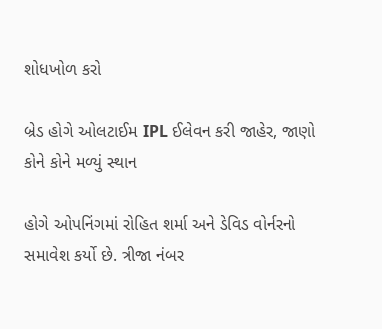શોધખોળ કરો

બ્રેડ હોગે ઓલટાઈમ IPL ઈલેવન કરી જાહેર, જાણો કોને કોને મળ્યું સ્થાન

હોગે ઓપનિંગમાં રોહિત શર્મા અને ડેવિડ વોર્નરનો સમાવેશ કર્યો છે. ત્રીજા નંબર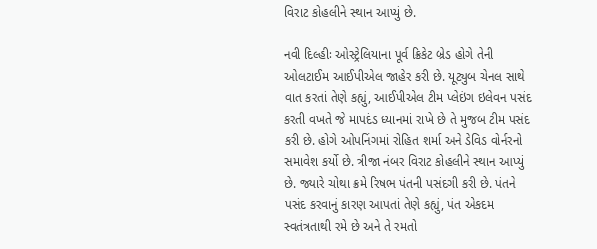વિરાટ કોહલીને સ્થાન આપ્યું છે.

નવી દિલ્હીઃ ઓસ્ટ્રેલિયાના પૂર્વ ક્રિકેટ બ્રેડ હોગે તેની ઓલટાઈમ આઈપીએલ જાહેર કરી છે. યૂટ્યુબ ચેનલ સાથે વાત કરતાં તેણે કહ્યું, આઈપીએલ ટીમ પ્લેઇંગ ઇલેવન પસંદ કરતી વખતે જે માપદંડ ધ્યાનમાં રાખે છે તે મુજબ ટીમ પસંદ કરી છે. હોગે ઓપનિંગમાં રોહિત શર્મા અને ડેવિડ વોર્નરનો સમાવેશ કર્યો છે. ત્રીજા નંબર વિરાટ કોહલીને સ્થાન આપ્યું છે. જ્યારે ચોથા ક્રમે રિષભ પંતની પસંદગી કરી છે. પંતને પસંદ કરવાનું કારણ આપતાં તેણે કહ્યું, પંત એકદમ સ્વતંત્રતાથી રમે છે અને તે રમતો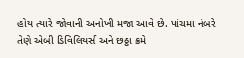હોય ત્યારે જોવાની અનોખી મજા આવે છે. પાંચમા નંબરે તેણે એબી ડિવિલિયર્સ અને છઠ્ઠા ક્રમે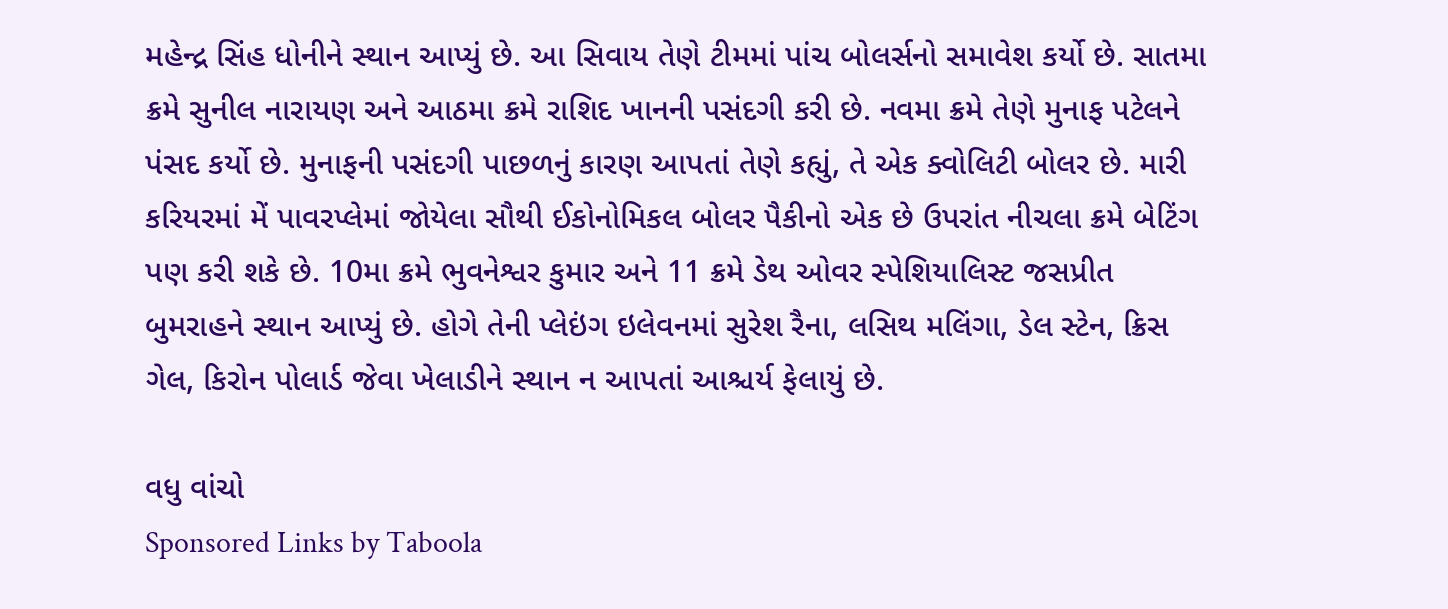મહેન્દ્ર સિંહ ધોનીને સ્થાન આપ્યું છે. આ સિવાય તેણે ટીમમાં પાંચ બોલર્સનો સમાવેશ કર્યો છે. સાતમા ક્રમે સુનીલ નારાયણ અને આઠમા ક્રમે રાશિદ ખાનની પસંદગી કરી છે. નવમા ક્રમે તેણે મુનાફ પટેલને પંસદ કર્યો છે. મુનાફની પસંદગી પાછળનું કારણ આપતાં તેણે કહ્યું, તે એક ક્વોલિટી બોલર છે. મારી કરિયરમાં મેં પાવરપ્લેમાં જોયેલા સૌથી ઈકોનોમિકલ બોલર પૈકીનો એક છે ઉપરાંત નીચલા ક્રમે બેટિંગ પણ કરી શકે છે. 10મા ક્રમે ભુવનેશ્વર કુમાર અને 11 ક્રમે ડેથ ઓવર સ્પેશિયાલિસ્ટ જસપ્રીત બુમરાહને સ્થાન આપ્યું છે. હોગે તેની પ્લેઇંગ ઇલેવનમાં સુરેશ રૈના, લસિથ મલિંગા, ડેલ સ્ટેન, ક્રિસ ગેલ, કિરોન પોલાર્ડ જેવા ખેલાડીને સ્થાન ન આપતાં આશ્ચર્ય ફેલાયું છે.

વધુ વાંચો
Sponsored Links by Taboola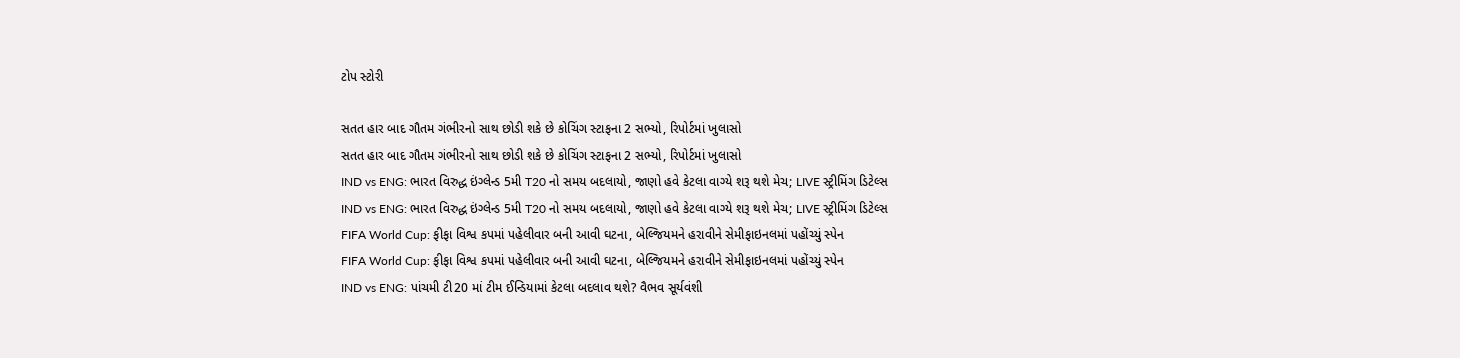ટોપ સ્ટોરી

સતત હાર બાદ ગૌતમ ગંભીરનો સાથ છોડી શકે છે કોચિંગ સ્ટાફના 2 સભ્યો, રિપોર્ટમાં ખુલાસો
સતત હાર બાદ ગૌતમ ગંભીરનો સાથ છોડી શકે છે કોચિંગ સ્ટાફના 2 સભ્યો, રિપોર્ટમાં ખુલાસો
IND vs ENG: ભારત વિરુદ્ધ ઇંગ્લેન્ડ 5મી T20 નો સમય બદલાયો, જાણો હવે કેટલા વાગ્યે શરૂ થશે મેચ; LIVE સ્ટ્રીમિંગ ડિટેલ્સ
IND vs ENG: ભારત વિરુદ્ધ ઇંગ્લેન્ડ 5મી T20 નો સમય બદલાયો, જાણો હવે કેટલા વાગ્યે શરૂ થશે મેચ; LIVE સ્ટ્રીમિંગ ડિટેલ્સ
FIFA World Cup: ફીફા વિશ્વ કપમાં પહેલીવાર બની આવી ઘટના, બેલ્જિયમને હરાવીને સેમીફાઇનલમાં પહોંચ્યું સ્પેન
FIFA World Cup: ફીફા વિશ્વ કપમાં પહેલીવાર બની આવી ઘટના, બેલ્જિયમને હરાવીને સેમીફાઇનલમાં પહોંચ્યું સ્પેન
IND vs ENG: પાંચમી ટી20 માં ટીમ ઈન્ડિયામાં કેટલા બદલાવ થશે? વૈભવ સૂર્યવંશી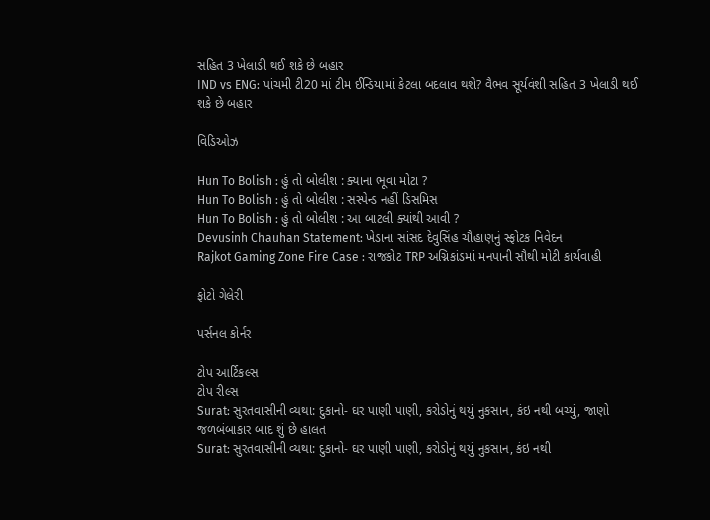સહિત 3 ખેલાડી થઈ શકે છે બહાર
IND vs ENG: પાંચમી ટી20 માં ટીમ ઈન્ડિયામાં કેટલા બદલાવ થશે? વૈભવ સૂર્યવંશી સહિત 3 ખેલાડી થઈ શકે છે બહાર

વિડિઓઝ

Hun To Bolish : હું તો બોલીશ : ક્યાના ભૂવા મોટા ?
Hun To Bolish : હું તો બોલીશ : સસ્પેન્ડ નહીં ડિસમિસ
Hun To Bolish : હું તો બોલીશ : આ બાટલી ક્યાંથી આવી ?
Devusinh Chauhan Statement: ખેડાના સાંસદ દેવુસિંહ ચૌહાણનું સ્ફોટક નિવેદન
Rajkot Gaming Zone Fire Case : રાજકોટ TRP અગ્નિકાંડમાં મનપાની સૌથી મોટી કાર્યવાહી

ફોટો ગેલેરી

પર્સનલ કોર્નર

ટોપ આર્ટિકલ્સ
ટોપ રીલ્સ
Surat: સુરતવાસીની વ્યથા: દુકાનો- ઘર પાણી પાણી, કરોડોનું થયું નુકસાન, કંઇ નથી બચ્યું, જાણો જળબંબાકાર બાદ શું છે હાલત
Surat: સુરતવાસીની વ્યથા: દુકાનો- ઘર પાણી પાણી, કરોડોનું થયું નુકસાન, કંઇ નથી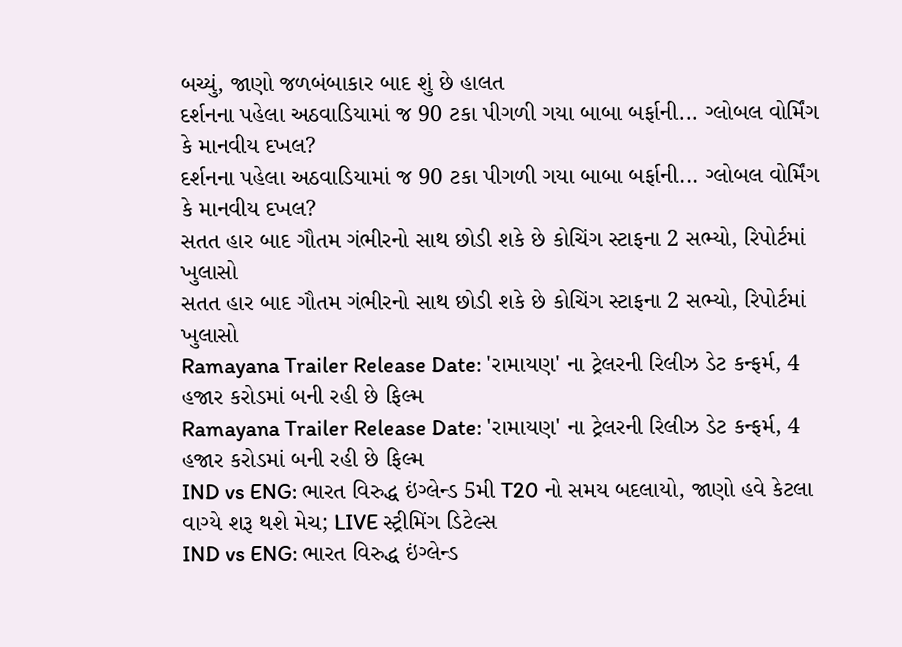બચ્યું, જાણો જળબંબાકાર બાદ શું છે હાલત
દર્શનના પહેલા અઠવાડિયામાં જ 90 ટકા પીગળી ગયા બાબા બર્ફાની... ગ્લોબલ વોર્મિંગ કે માનવીય દખલ?
દર્શનના પહેલા અઠવાડિયામાં જ 90 ટકા પીગળી ગયા બાબા બર્ફાની... ગ્લોબલ વોર્મિંગ કે માનવીય દખલ?
સતત હાર બાદ ગૌતમ ગંભીરનો સાથ છોડી શકે છે કોચિંગ સ્ટાફના 2 સભ્યો, રિપોર્ટમાં ખુલાસો
સતત હાર બાદ ગૌતમ ગંભીરનો સાથ છોડી શકે છે કોચિંગ સ્ટાફના 2 સભ્યો, રિપોર્ટમાં ખુલાસો
Ramayana Trailer Release Date: 'રામાયણ' ના ટ્રેલરની રિલીઝ ડેટ કન્ફર્મ, 4 હજાર કરોડમાં બની રહી છે ફિલ્મ
Ramayana Trailer Release Date: 'રામાયણ' ના ટ્રેલરની રિલીઝ ડેટ કન્ફર્મ, 4 હજાર કરોડમાં બની રહી છે ફિલ્મ
IND vs ENG: ભારત વિરુદ્ધ ઇંગ્લેન્ડ 5મી T20 નો સમય બદલાયો, જાણો હવે કેટલા વાગ્યે શરૂ થશે મેચ; LIVE સ્ટ્રીમિંગ ડિટેલ્સ
IND vs ENG: ભારત વિરુદ્ધ ઇંગ્લેન્ડ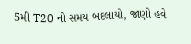5મી T20 નો સમય બદલાયો, જાણો હવે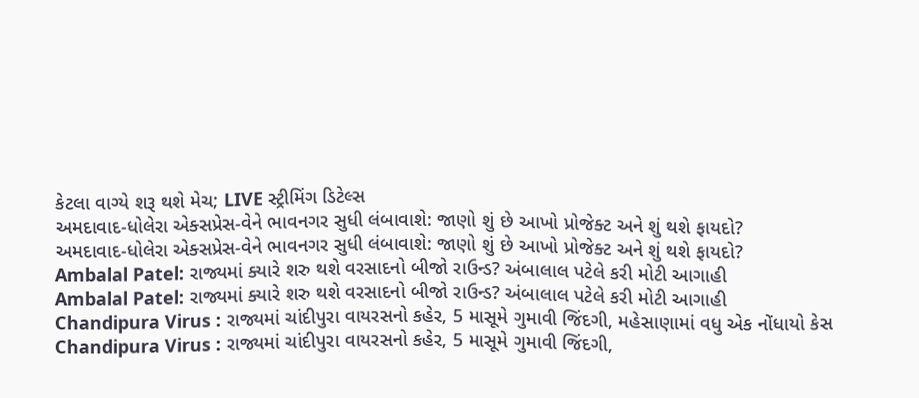કેટલા વાગ્યે શરૂ થશે મેચ; LIVE સ્ટ્રીમિંગ ડિટેલ્સ
અમદાવાદ-ધોલેરા એક્સપ્રેસ-વેને ભાવનગર સુધી લંબાવાશે: જાણો શું છે આખો પ્રોજેક્ટ અને શું થશે ફાયદો?
અમદાવાદ-ધોલેરા એક્સપ્રેસ-વેને ભાવનગર સુધી લંબાવાશે: જાણો શું છે આખો પ્રોજેક્ટ અને શું થશે ફાયદો?
Ambalal Patel: રાજ્યમાં ક્યારે શરુ થશે વરસાદનો બીજો રાઉન્ડ? અંબાલાલ પટેલે કરી મોટી આગાહી
Ambalal Patel: રાજ્યમાં ક્યારે શરુ થશે વરસાદનો બીજો રાઉન્ડ? અંબાલાલ પટેલે કરી મોટી આગાહી
Chandipura Virus : રાજ્યમાં ચાંદીપુરા વાયરસનો કહેર, 5 માસૂમે ગુમાવી જિંદગી, મહેસાણામાં વધુ એક નોંધાયો કેસ
Chandipura Virus : રાજ્યમાં ચાંદીપુરા વાયરસનો કહેર, 5 માસૂમે ગુમાવી જિંદગી,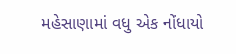મહેસાણામાં વધુ એક નોંધાયો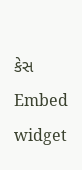કેસ
Embed widget